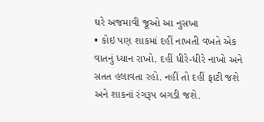ઘરે અજમાવી જૂઓ આ નુસખા
• કોઇ પણ શાકમાં દહીં નાખતી વખતે એક વાતનું ધ્યાન રાખો. દહીં ધીરે-ધીરે નાખો અને સતત હલાવતા રહો. નહીં તો દહીં ફાટી જશે અને શાકનાં રંગરૂપ બગડી જશે.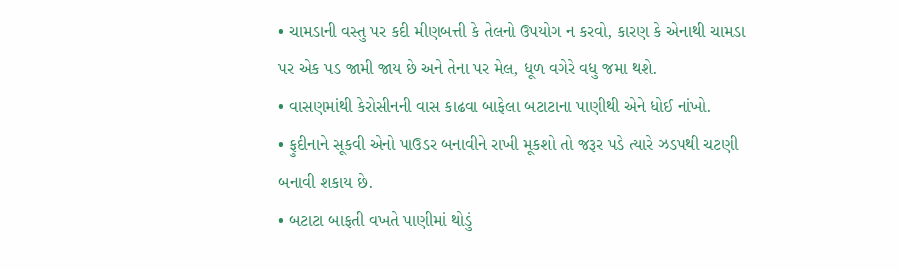• ચામડાની વસ્તુ પર કદી મીણબત્તી કે તેલનો ઉપયોગ ન કરવો, કારણ કે એનાથી ચામડા પર એક પડ જામી જાય છે અને તેના પર મેલ, ધૂળ વગેરે વધુ જમા થશે.
• વાસણમાંથી કેરોસીનની વાસ કાઢવા બાફેલા બટાટાના પાણીથી એને ધોઈ નાંખો.
• ફુદીનાને સૂકવી એનો પાઉડર બનાવીને રાખી મૂકશો તો જરૂર પડે ત્યારે ઝડપથી ચટણી બનાવી શકાય છે.
• બટાટા બાફતી વખતે પાણીમાં થોડું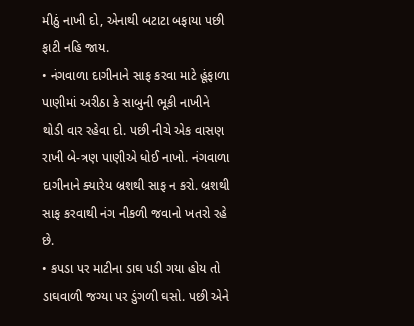મીઠું નાખી દો, એનાથી બટાટા બફાયા પછી ફાટી નહિ જાય.
• નંગવાળા દાગીનાને સાફ કરવા માટે હૂંફાળા પાણીમાં અરીઠા કે સાબુની ભૂકી નાખીને થોડી વાર રહેવા દો. પછી નીચે એક વાસણ રાખી બે-ત્રણ પાણીએ ધોઈ નાખો. નંગવાળા દાગીનાને ક્યારેય બ્રશથી સાફ ન કરો. બ્રશથી સાફ કરવાથી નંગ નીકળી જવાનો ખતરો રહે છે.
• કપડા પર માટીના ડાઘ પડી ગયા હોય તો ડાઘવાળી જગ્યા પર ડુંગળી ઘસો. પછી એને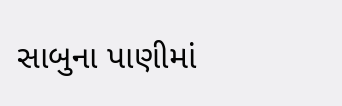સાબુના પાણીમાં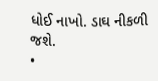ધોઈ નાખો. ડાઘ નીકળી જશે.
•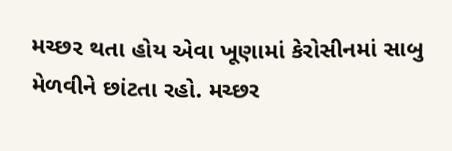મચ્છર થતા હોય એવા ખૂણામાં કેરોસીનમાં સાબુ મેળવીને છાંટતા રહો. મચ્છર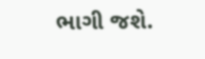ભાગી જશે.